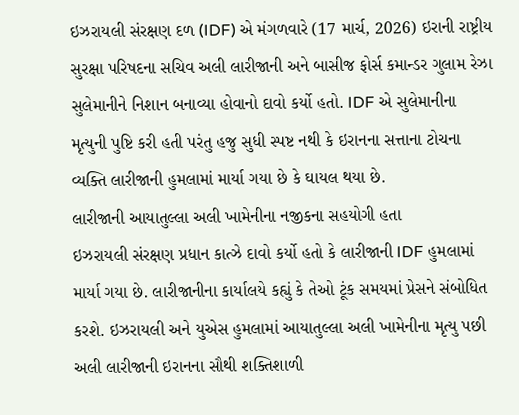ઇઝરાયલી સંરક્ષણ દળ (IDF) એ મંગળવારે (17 માર્ચ, 2026) ઇરાની રાષ્ટ્રીય સુરક્ષા પરિષદના સચિવ અલી લારીજાની અને બાસીજ ફોર્સ કમાન્ડર ગુલામ રેઝા સુલેમાનીને નિશાન બનાવ્યા હોવાનો દાવો કર્યો હતો. IDF એ સુલેમાનીના મૃત્યુની પુષ્ટિ કરી હતી પરંતુ હજુ સુધી સ્પષ્ટ નથી કે ઇરાનના સત્તાના ટોચના વ્યક્તિ લારીજાની હુમલામાં માર્યા ગયા છે કે ઘાયલ થયા છે.
લારીજાની આયાતુલ્લા અલી ખામેનીના નજીકના સહયોગી હતા
ઇઝરાયલી સંરક્ષણ પ્રધાન કાત્ઝે દાવો કર્યો હતો કે લારીજાની IDF હુમલામાં માર્યા ગયા છે. લારીજાનીના કાર્યાલયે કહ્યું કે તેઓ ટૂંક સમયમાં પ્રેસને સંબોધિત કરશે. ઇઝરાયલી અને યુએસ હુમલામાં આયાતુલ્લા અલી ખામેનીના મૃત્યુ પછી અલી લારીજાની ઇરાનના સૌથી શક્તિશાળી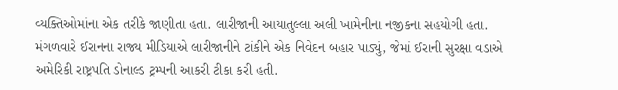વ્યક્તિઓમાંના એક તરીકે જાણીતા હતા. લારીજાની આયાતુલ્લા અલી ખામેનીના નજીકના સહયોગી હતા.
મંગળવારે ઈરાનના રાજ્ય મીડિયાએ લારીજાનીને ટાંકીને એક નિવેદન બહાર પાડ્યું, જેમાં ઈરાની સુરક્ષા વડાએ અમેરિકી રાષ્ટ્રપતિ ડોનાલ્ડ ટ્રમ્પની આકરી ટીકા કરી હતી.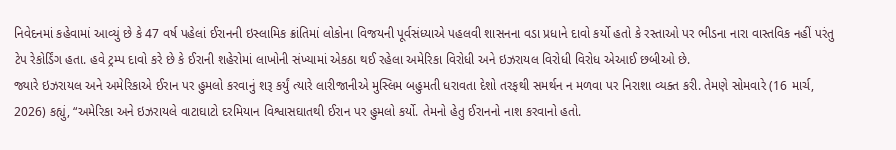નિવેદનમાં કહેવામાં આવ્યું છે કે 47 વર્ષ પહેલાં ઈરાનની ઇસ્લામિક ક્રાંતિમાં લોકોના વિજયની પૂર્વસંધ્યાએ પહલવી શાસનના વડા પ્રધાને દાવો કર્યો હતો કે રસ્તાઓ પર ભીડના નારા વાસ્તવિક નહીં પરંતુ ટેપ રેકોર્ડિંગ હતા. હવે ટ્રમ્પ દાવો કરે છે કે ઈરાની શહેરોમાં લાખોની સંખ્યામાં એકઠા થઈ રહેલા અમેરિકા વિરોધી અને ઇઝરાયલ વિરોધી વિરોધ એઆઈ છબીઓ છે.
જ્યારે ઇઝરાયલ અને અમેરિકાએ ઈરાન પર હુમલો કરવાનું શરૂ કર્યું ત્યારે લારીજાનીએ મુસ્લિમ બહુમતી ધરાવતા દેશો તરફથી સમર્થન ન મળવા પર નિરાશા વ્યક્ત કરી. તેમણે સોમવારે (16 માર્ચ, 2026) કહ્યું, “અમેરિકા અને ઇઝરાયલે વાટાઘાટો દરમિયાન વિશ્વાસઘાતથી ઈરાન પર હુમલો કર્યો. તેમનો હેતુ ઈરાનનો નાશ કરવાનો હતો.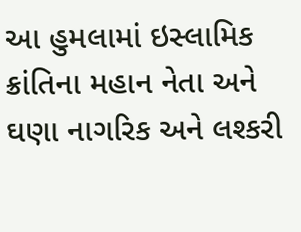આ હુમલામાં ઇસ્લામિક ક્રાંતિના મહાન નેતા અને ઘણા નાગરિક અને લશ્કરી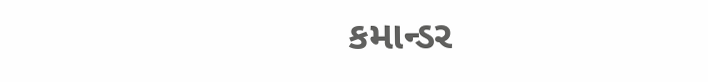કમાન્ડર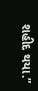શહીદ થયા.”